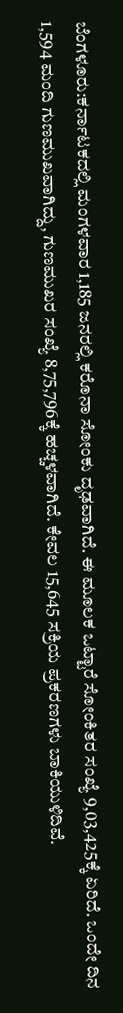ಬೆಂಗಳೂರು:ಕರ್ನಾಟಕದಲ್ಲಿ ಮಂಗಳವಾರ 1,185 ಜನರಲ್ಲಿ ಕರೊನಾ ಸೋಂಕು ದೃಢವಾಗಿದೆ. ಈ ಮೂಲಕ ಒಟ್ಟಾರೆ ಸೋಂಕಿತರ ಸಂಖ್ಯೆ 9,03,425ಕ್ಕೆ ಏರಿದೆ. ಒಂದೇ ದಿನ 1,594 ಮಂದಿ ಗುಣಮುಖವಾಗಿದ್ದು, ಗುಣಮುಖರ ಸಂಖ್ಯೆ 8,75,796ಕ್ಕೆ ಹಚ್ಚಳವಾಗಿದೆ. ಕೇವಲ 15,645 ಸಕ್ರಿಯ ಪ್ರಕರಣಗಳು ಬಾಕಿಯುಳಿದಿವೆ.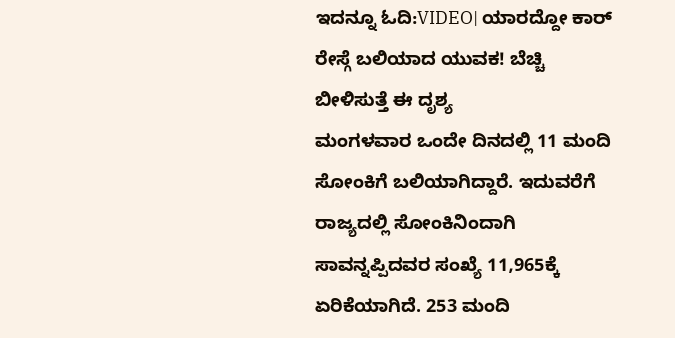ಇದನ್ನೂ ಓದಿ:VIDEO| ಯಾರದ್ದೋ ಕಾರ್ ರೇಸ್ಗೆ ಬಲಿಯಾದ ಯುವಕ! ಬೆಚ್ಚಿ ಬೀಳಿಸುತ್ತೆ ಈ ದೃಶ್ಯ
ಮಂಗಳವಾರ ಒಂದೇ ದಿನದಲ್ಲಿ 11 ಮಂದಿ ಸೋಂಕಿಗೆ ಬಲಿಯಾಗಿದ್ದಾರೆ. ಇದುವರೆಗೆ ರಾಜ್ಯದಲ್ಲಿ ಸೋಂಕಿನಿಂದಾಗಿ ಸಾವನ್ನಪ್ಪಿದವರ ಸಂಖ್ಯೆ 11,965ಕ್ಕೆ ಏರಿಕೆಯಾಗಿದೆ. 253 ಮಂದಿ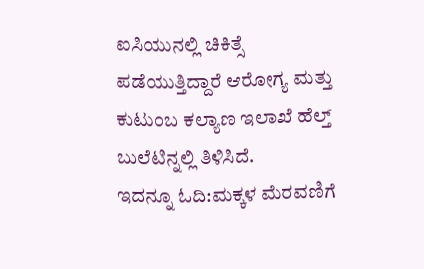ಐಸಿಯುನಲ್ಲಿ ಚಿಕಿತ್ಸೆ ಪಡೆಯುತ್ತಿದ್ದಾರೆ ಆರೋಗ್ಯ ಮತ್ತು ಕುಟುಂಬ ಕಲ್ಯಾಣ ಇಲಾಖೆ ಹೆಲ್ತ್ ಬುಲೆಟಿನ್ನಲ್ಲಿ ತಿಳಿಸಿದೆ.
ಇದನ್ನೂ ಓದಿ:ಮಕ್ಕಳ ಮೆರವಣಿಗೆ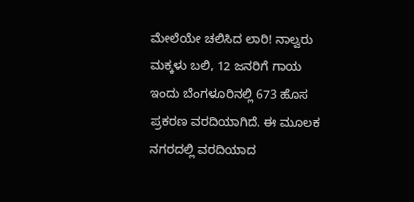ಮೇಲೆಯೇ ಚಲಿಸಿದ ಲಾರಿ! ನಾಲ್ವರು ಮಕ್ಕಳು ಬಲಿ, 12 ಜನರಿಗೆ ಗಾಯ
ಇಂದು ಬೆಂಗಳೂರಿನಲ್ಲಿ 673 ಹೊಸ ಪ್ರಕರಣ ವರದಿಯಾಗಿದೆ. ಈ ಮೂಲಕ ನಗರದಲ್ಲಿ ವರದಿಯಾದ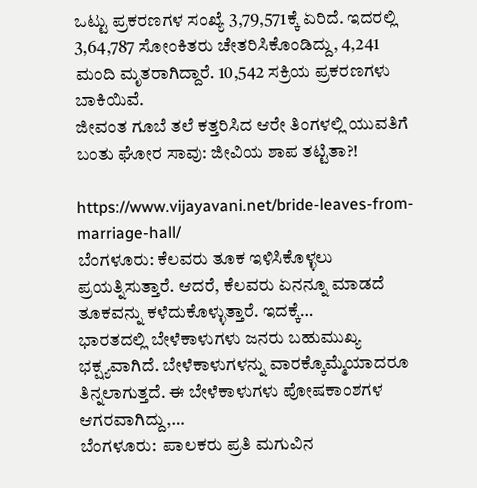ಒಟ್ಟು ಪ್ರಕರಣಗಳ ಸಂಖ್ಯೆ 3,79,571ಕ್ಕೆ ಏರಿದೆ. ಇದರಲ್ಲಿ 3,64,787 ಸೋಂಕಿತರು ಚೇತರಿಸಿಕೊಂಡಿದ್ದು, 4,241 ಮಂದಿ ಮೃತರಾಗಿದ್ದಾರೆ. 10,542 ಸಕ್ರಿಯ ಪ್ರಕರಣಗಳು ಬಾಕಿಯಿವೆ.
ಜೀವಂತ ಗೂಬೆ ತಲೆ ಕತ್ತರಿಸಿದ ಆರೇ ತಿಂಗಳಲ್ಲಿ ಯುವತಿಗೆ ಬಂತು ಘೋರ ಸಾವು: ಜೀವಿಯ ಶಾಪ ತಟ್ಟಿತಾ?!

https://www.vijayavani.net/bride-leaves-from-marriage-hall/
ಬೆಂಗಳೂರು: ಕೆಲವರು ತೂಕ ಇಳಿಸಿಕೊಳ್ಳಲು ಪ್ರಯತ್ನಿಸುತ್ತಾರೆ. ಆದರೆ, ಕೆಲವರು ಏನನ್ನೂ ಮಾಡದೆ ತೂಕವನ್ನು ಕಳೆದುಕೊಳ್ಳುತ್ತಾರೆ. ಇದಕ್ಕೆ…
ಭಾರತದಲ್ಲಿ ಬೇಳೆಕಾಳುಗಳು ಜನರು ಬಹುಮುಖ್ಯ ಭಕ್ಷ್ಯವಾಗಿದೆ. ಬೇಳೆಕಾಳುಗಳನ್ನು ವಾರಕ್ಕೊಮ್ಮೆಯಾದರೂ ತಿನ್ನಲಾಗುತ್ತದೆ. ಈ ಬೇಳೆಕಾಳುಗಳು ಪೋಷಕಾಂಶಗಳ ಆಗರವಾಗಿದ್ದು,…
ಬೆಂಗಳೂರು:  ಪಾಲಕರು ಪ್ರತಿ ಮಗುವಿನ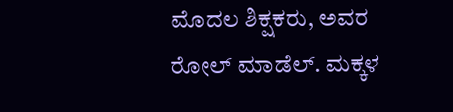ಮೊದಲ ಶಿಕ್ಷಕರು, ಅವರ ರೋಲ್ ಮಾಡೆಲ್. ಮಕ್ಕಳ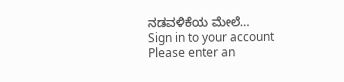ನಡವಳಿಕೆಯ ಮೇಲೆ…
Sign in to your account
Please enter an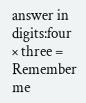answer in digits:four × three =
Remember me